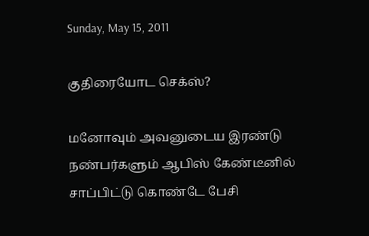Sunday, May 15, 2011

குதிரையோட செக்ஸ்?

மனோவும் அவனுடைய இரண்டு நண்பர்களும் ஆபிஸ் கேண்டீனில் சாப்பிட்டு கொண்டே பேசி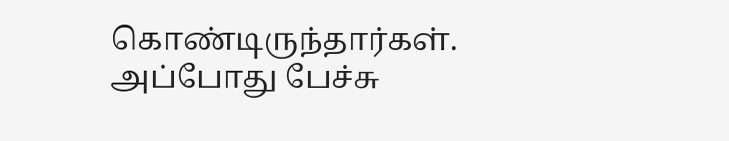கொண்டிருந்தார்கள். அப்போது பேச்சு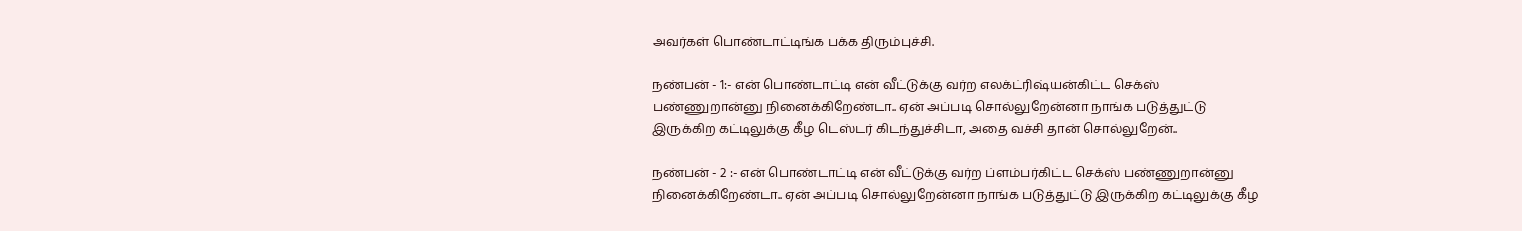அவர்கள் பொண்டாட்டிங்க பக்க திரும்புச்சி.

நண்பன் - 1:- என் பொண்டாட்டி என் வீட்டுக்கு வர்ற எலக்ட்ரிஷ்யன்கிட்ட செக்ஸ் பண்ணுறான்னு நினைக்கிறேண்டா.. ஏன் அப்படி சொல்லுறேன்னா நாங்க படுத்துட்டு இருக்கிற கட்டிலுக்கு கீழ டெஸ்டர் கிடந்துச்சிடா, அதை வச்சி தான் சொல்லுறேன்..

நண்பன் - 2 :- என் பொண்டாட்டி என் வீட்டுக்கு வர்ற ப்ளம்பர்கிட்ட செக்ஸ் பண்ணுறான்னு நினைக்கிறேண்டா.. ஏன் அப்படி சொல்லுறேன்னா நாங்க படுத்துட்டு இருக்கிற கட்டிலுக்கு கீழ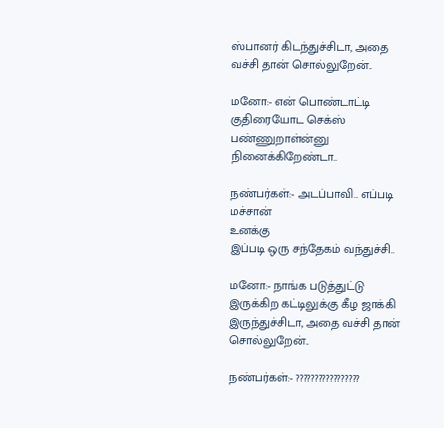ஸ்பானர் கிடந்துச்சிடா, அதை வச்சி தான் சொல்லுறேன்..

மனோ:- என் பொண்டாட்டி குதிரையோட செக்ஸ் பண்ணுறாள்ன்னு நினைக்கிறேண்டா..

நண்பர்கள்:- அடப்பாவி.. எப்படி மச்சான்
உனக்கு
இப்படி ஒரு சந்தேகம் வந்துச்சி..

மனோ:- நாங்க படுத்துட்டு இருக்கிற கட்டிலுக்கு கீழ ஜாக்கி இருந்துச்சிடா, அதை வச்சி தான் சொல்லுறேன்..

நண்பர்கள்:- ?????????????????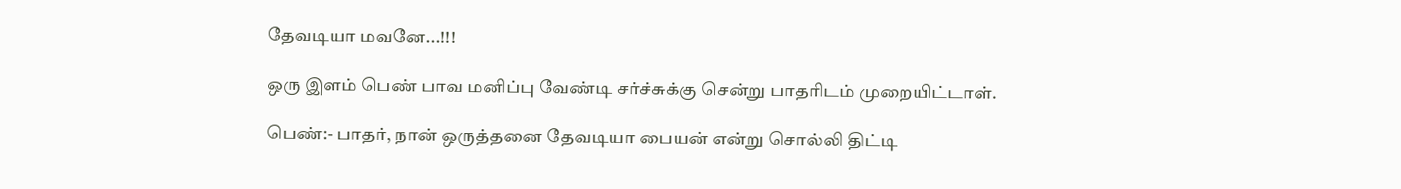தேவடியா மவனே...!!!

ஒரு இளம் பெண் பாவ மனிப்பு வேண்டி சர்ச்சுக்கு சென்று பாதரிடம் முறையிட்டாள்.

பெண்:- பாதர், நான் ஒருத்தனை தேவடியா பையன் என்று சொல்லி திட்டி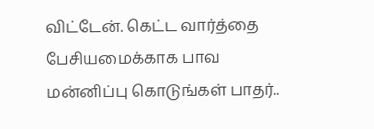விட்டேன். கெட்ட வார்த்தை பேசியமைக்காக பாவ மன்னிப்பு கொடுங்கள் பாதர்..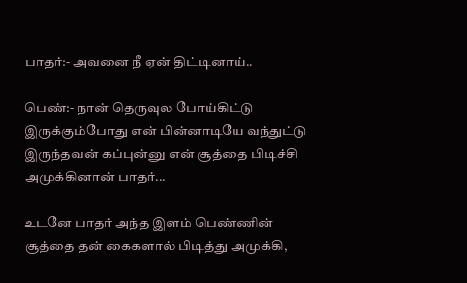பாதர்:- அவனை நீ ஏன் திட்டினாய்..

பெண்:- நான் தெருவுல போய்கிட்டு இருக்கும்போது என் பின்னாடியே வந்துட்டு இருந்தவன் கப்புன்னு என் சூத்தை பிடிச்சி அமுக்கினான் பாதர்...

உடனே பாதர் அந்த இளம் பெண்ணின் சூத்தை தன் கைகளால் பிடித்து அமுக்கி,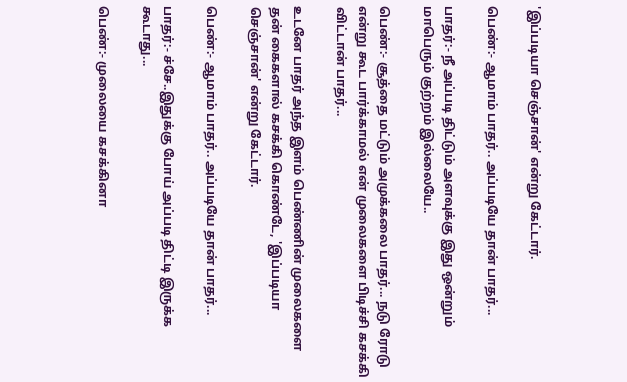'இப்படியா செஞ்சான்' என்று கேட்டார்.

பெண்:- ஆமாம் பாதர்.. அப்படியே தான் பாதர்...

பாதர்:- நீ அப்படி திட்டும் அளவுக்கு இது ஒன்றும் மாபெரும் குற்றம் இல்லையே..

பெண்:- சூத்தை மட்டும் அமுக்கலை பாதர்... நடு ரோடு என்று கூட பார்க்காமல் என் முலைகளை பிடிச்சி கசக்கி விட்டான் பாதர்...

உடனே பாதர் அந்த இளம் பெண்ணின் முலைகளை தன் கைகளால் கசக்கி கொண்டே, 'இப்படியா செஞ்சான்' என்று கேட்டார்.

பெண்:- ஆமாம் பாதர்.. அப்படியே தான் பாதர்...

பாதர்:- ச்சே..இதுக்கு போய் அப்படி திட்டி இருக்க கூடாது...

பெண்:- முலையை கசக்கினா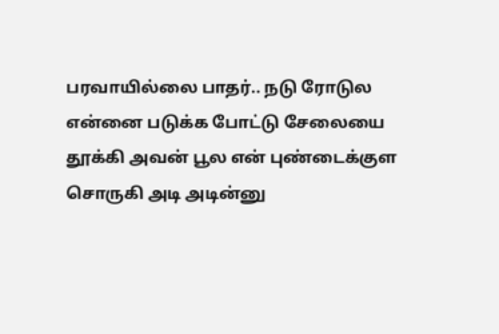பரவாயில்லை பாதர்.. நடு ரோடுல என்னை படுக்க போட்டு சேலையை தூக்கி அவன் பூல என் புண்டைக்குள சொருகி அடி அடின்னு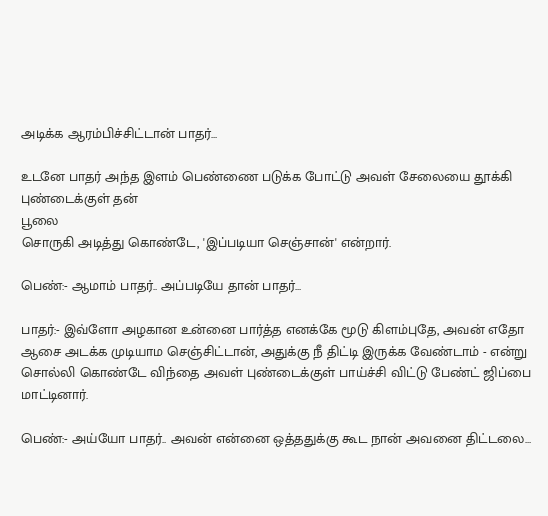அடிக்க ஆரம்பிச்சிட்டான் பாதர்...

உடனே பாதர் அந்த இளம் பெண்ணை படுக்க போட்டு அவள் சேலையை தூக்கி புண்டைக்குள் தன்
பூலை
சொருகி அடித்து கொண்டே, 'இப்படியா செஞ்சான்' என்றார்.

பெண்:- ஆமாம் பாதர்.. அப்படியே தான் பாதர்...

பாதர்:- இவ்ளோ அழகான உன்னை பார்த்த எனக்கே மூடு கிளம்புதே, அவன் எதோ ஆசை அடக்க முடியாம செஞ்சிட்டான், அதுக்கு நீ திட்டி இருக்க வேண்டாம் - என்று சொல்லி கொண்டே விந்தை அவள் புண்டைக்குள் பாய்ச்சி விட்டு பேண்ட் ஜிப்பை மாட்டினார்.

பெண்:- அய்யோ பாதர்.. அவன் என்னை ஒத்ததுக்கு கூட நான் அவனை திட்டலை...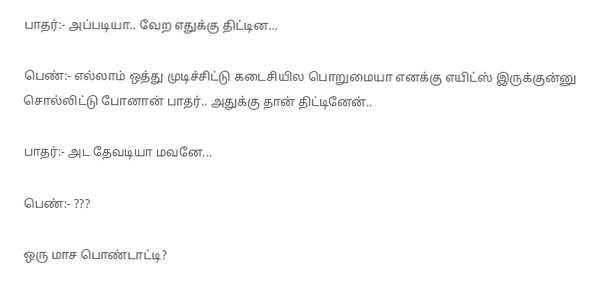பாதர்:- அப்படியா.. வேற எதுக்கு திட்டின...

பெண்:- எல்லாம் ஒத்து முடிச்சிட்டு கடைசியில பொறுமையா எனக்கு எயிட்ஸ் இருக்குன்னு சொல்லிட்டு போனான் பாதர்.. அதுக்கு தான் திட்டினேன்..

பாதர்:- அட தேவடியா மவனே...

பெண்:- ???

ஒரு மாச பொண்டாட்டி?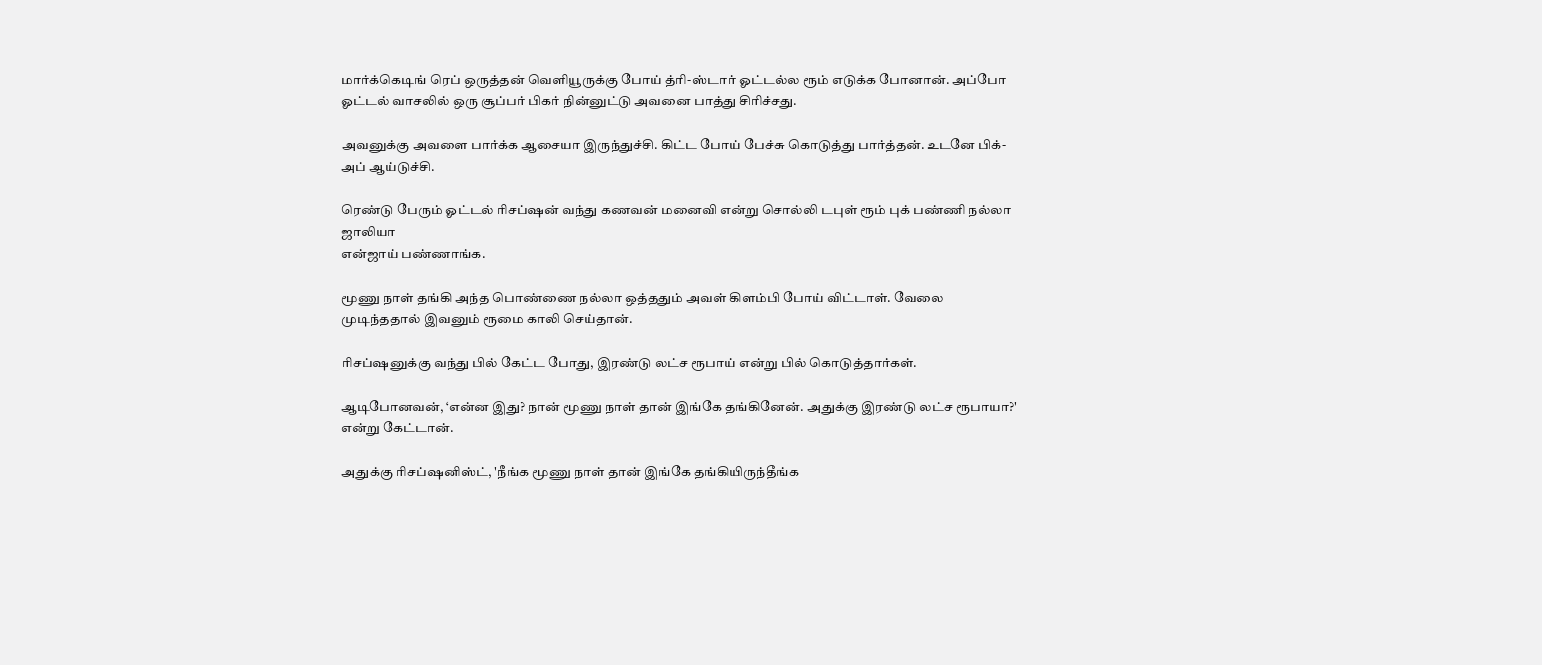மார்க்கெடிங் ரெப் ஒருத்தன் வெளியூருக்கு போய் த்ரி-ஸ்டார் ஓட்டல்ல ரூம் எடுக்க போனான். அப்போ ஓட்டல் வாசலில் ஒரு சூப்பர் பிகர் நின்னுட்டு அவனை பாத்து சிரிச்சது.

அவனுக்கு அவளை பார்க்க ஆசையா இருந்துச்சி. கிட்ட போய் பேச்சு கொடுத்து பார்த்தன். உடனே பிக்-அப் ஆய்டுச்சி.

ரெண்டு பேரும் ஓட்டல் ரிசப்ஷன் வந்து கணவன் மனைவி என்று சொல்லி டபுள் ரூம் புக் பண்ணி நல்லா ஜாலியா
என்ஜாய் பண்ணாங்க.

மூணு நாள் தங்கி அந்த பொண்ணை நல்லா ஒத்ததும் அவள் கிளம்பி போய் விட்டாள். வேலை முடிந்ததால் இவனும் ரூமை காலி செய்தான்.

ரிசப்ஷனுக்கு வந்து பில் கேட்ட போது, இரண்டு லட்ச ரூபாய் என்று பில் கொடுத்தார்கள்.

ஆடிபோனவன், ‘என்ன இது? நான் மூணு நாள் தான் இங்கே தங்கினேன். அதுக்கு இரண்டு லட்ச ரூபாயா?' என்று கேட்டான்.

அதுக்கு ரிசப்ஷனிஸ்ட், 'நீங்க மூணு நாள் தான் இங்கே தங்கியிருந்தீங்க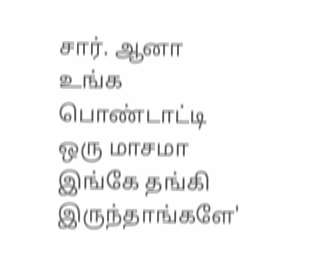சார். ஆனா உங்க பொண்டாட்டி ஒரு மாசமா இங்கே தங்கி இருந்தாங்களே'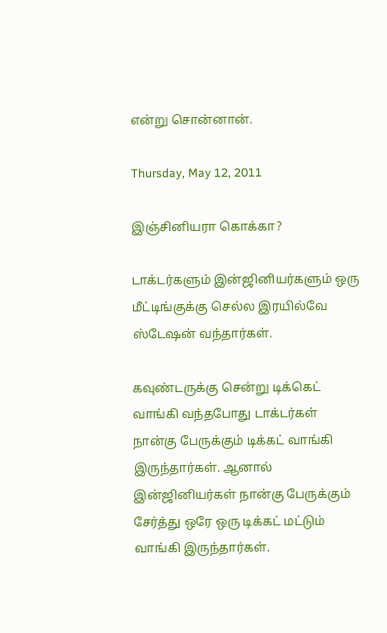என்று சொன்னான்.

Thursday, May 12, 2011

இஞ்சினியரா கொக்கா?

டாக்டர்களும் இன்ஜினியர்களும் ஒரு மீட்டிங்குக்கு செல்ல இரயில்வே ஸ்டேஷன் வந்தார்கள்.

கவுண்டருக்கு சென்று டிக்கெட் வாங்கி வந்தபோது டாக்டர்கள் நான்கு பேருக்கும் டிக்கட் வாங்கி இருந்தார்கள். ஆனால் இன்ஜினியர்கள் நான்கு பேருக்கும் சேர்த்து ஒரே ஒரு டிக்கட் மட்டும் வாங்கி இருந்தார்கள்.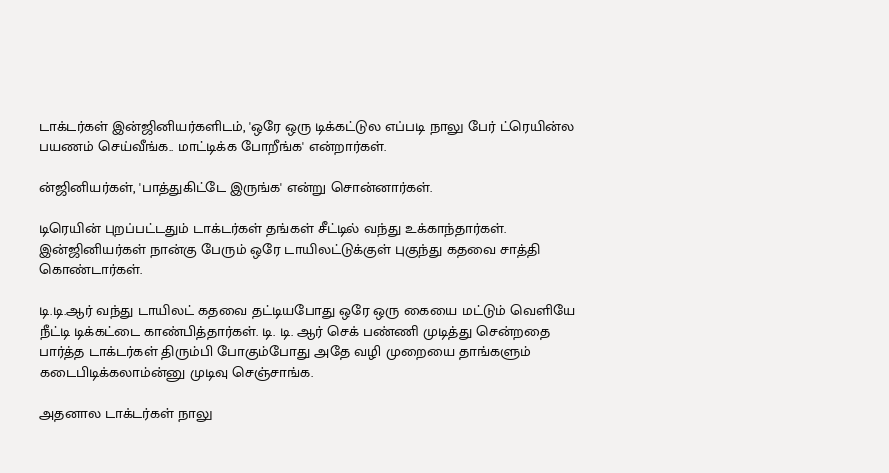டாக்டர்கள் இன்ஜினியர்களிடம், 'ஒரே ஒரு டிக்கட்டுல எப்படி நாலு பேர் ட்ரெயின்ல பயணம் செய்வீங்க.. மாட்டிக்க போறீங்க' என்றார்கள்.

ன்ஜினியர்கள், 'பாத்துகிட்டே இருங்க' என்று சொன்னார்கள்.

டிரெயின் புறப்பட்டதும் டாக்டர்கள் தங்கள் சீட்டில் வந்து உக்காந்தார்கள். இன்ஜினியர்கள் நான்கு பேரும் ஒரே டாயிலட்டுக்குள் புகுந்து கதவை சாத்தி கொண்டார்கள்.

டி.டி.ஆர் வந்து டாயிலட் கதவை தட்டியபோது ஒரே ஒரு கையை மட்டும் வெளியே நீட்டி டிக்கட்டை காண்பித்தார்கள். டி. டி. ஆர் செக் பண்ணி முடித்து சென்றதை பார்த்த டாக்டர்கள் திரும்பி போகும்போது அதே வழி முறையை தாங்களும் கடைபிடிக்கலாம்ன்னு முடிவு செஞ்சாங்க.

அதனால டாக்டர்கள் நாலு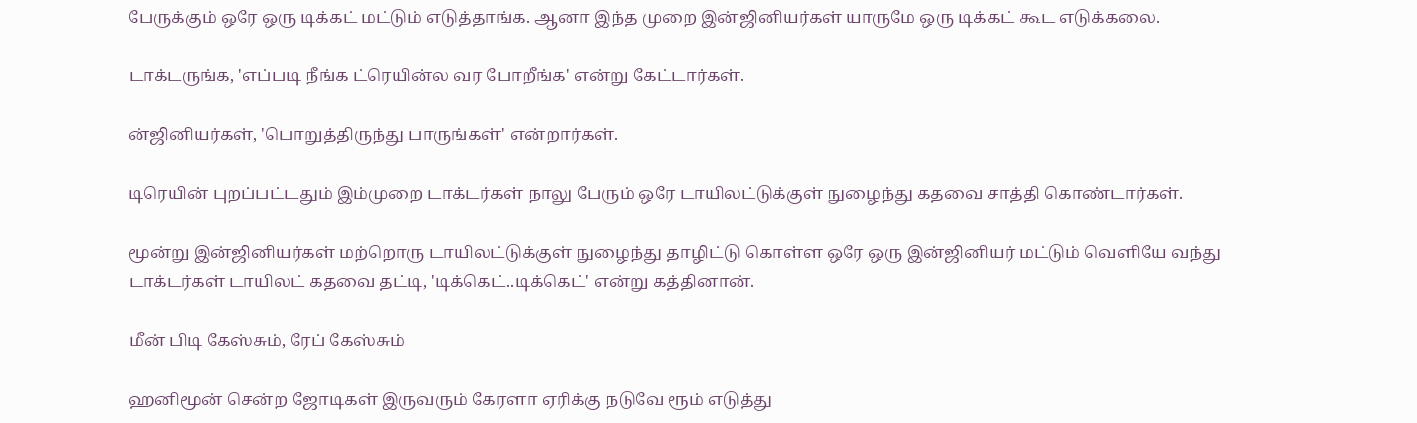பேருக்கும் ஒரே ஒரு டிக்கட் மட்டும் எடுத்தாங்க. ஆனா இந்த முறை இன்ஜினியர்கள் யாருமே ஒரு டிக்கட் கூட எடுக்கலை.

டாக்டருங்க, 'எப்படி நீங்க ட்ரெயின்ல வர போறீங்க' என்று கேட்டார்கள்.

ன்ஜினியர்கள், 'பொறுத்திருந்து பாருங்கள்' என்றார்கள்.

டிரெயின் புறப்பட்டதும் இம்முறை டாக்டர்கள் நாலு பேரும் ஒரே டாயிலட்டுக்குள் நுழைந்து கதவை சாத்தி கொண்டார்கள்.

மூன்று இன்ஜினியர்கள் மற்றொரு டாயிலட்டுக்குள் நுழைந்து தாழிட்டு கொள்ள ஒரே ஒரு இன்ஜினியர் மட்டும் வெளியே வந்து டாக்டர்கள் டாயிலட் கதவை தட்டி, 'டிக்கெட்..டிக்கெட்' என்று கத்தினான்.

மீன் பிடி கேஸ்சும், ரேப் கேஸ்சும்

ஹனிமூன் சென்ற ஜோடிகள் இருவரும் கேரளா ஏரிக்கு நடுவே ரூம் எடுத்து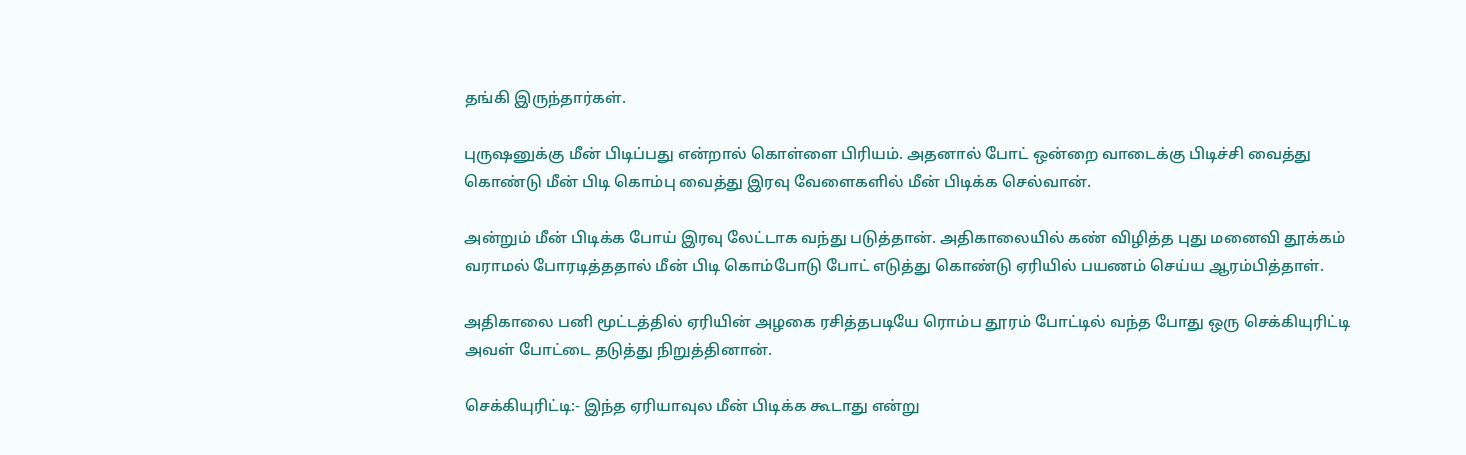தங்கி இருந்தார்கள்.

புருஷனுக்கு மீன் பிடிப்பது என்றால் கொள்ளை பிரியம். அதனால் போட் ஒன்றை வாடைக்கு பிடிச்சி வைத்து கொண்டு மீன் பிடி கொம்பு வைத்து இரவு வேளைகளில் மீன் பிடிக்க செல்வான்.

அன்றும் மீன் பிடிக்க போய் இரவு லேட்டாக வந்து படுத்தான். அதிகாலையில் கண் விழித்த புது மனைவி தூக்கம் வராமல் போரடித்ததால் மீன் பிடி கொம்போடு போட் எடுத்து கொண்டு ஏரியில் பயணம் செய்ய ஆரம்பித்தாள்.

அதிகாலை பனி மூட்டத்தில் ஏரியின் அழகை ரசித்தபடியே ரொம்ப தூரம் போட்டில் வந்த போது ஒரு செக்கியுரிட்டி அவள் போட்டை தடுத்து நிறுத்தினான்.

செக்கியுரிட்டி:- இந்த ஏரியாவுல மீன் பிடிக்க கூடாது என்று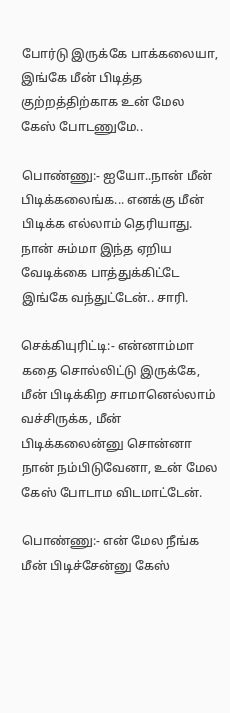போர்டு இருக்கே பாக்கலையா, இங்கே மீன் பிடித்த குற்றத்திற்காக உன் மேல கேஸ் போடணுமே..

பொண்ணு:- ஐயோ..நான் மீன் பிடிக்கலைங்க... எனக்கு மீன் பிடிக்க எல்லாம் தெரியாது. நான் சும்மா இந்த ஏறிய வேடிக்கை பாத்துக்கிட்டே இங்கே வந்துட்டேன்.. சாரி.

செக்கியுரிட்டி:- என்னாம்மா கதை சொல்லிட்டு இருக்கே, மீன் பிடிக்கிற சாமானெல்லாம் வச்சிருக்க, மீன் பிடிக்கலைன்னு சொன்னா நான் நம்பிடுவேனா, உன் மேல கேஸ் போடாம விடமாட்டேன்.

பொண்ணு:- என் மேல நீங்க மீன் பிடிச்சேன்னு கேஸ்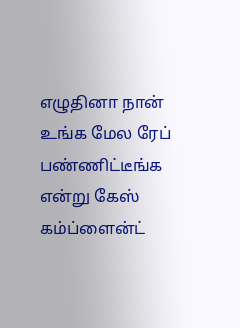எழுதினா நான் உங்க மேல ரேப் பண்ணிட்டீங்க என்று கேஸ் கம்ப்ளைன்ட்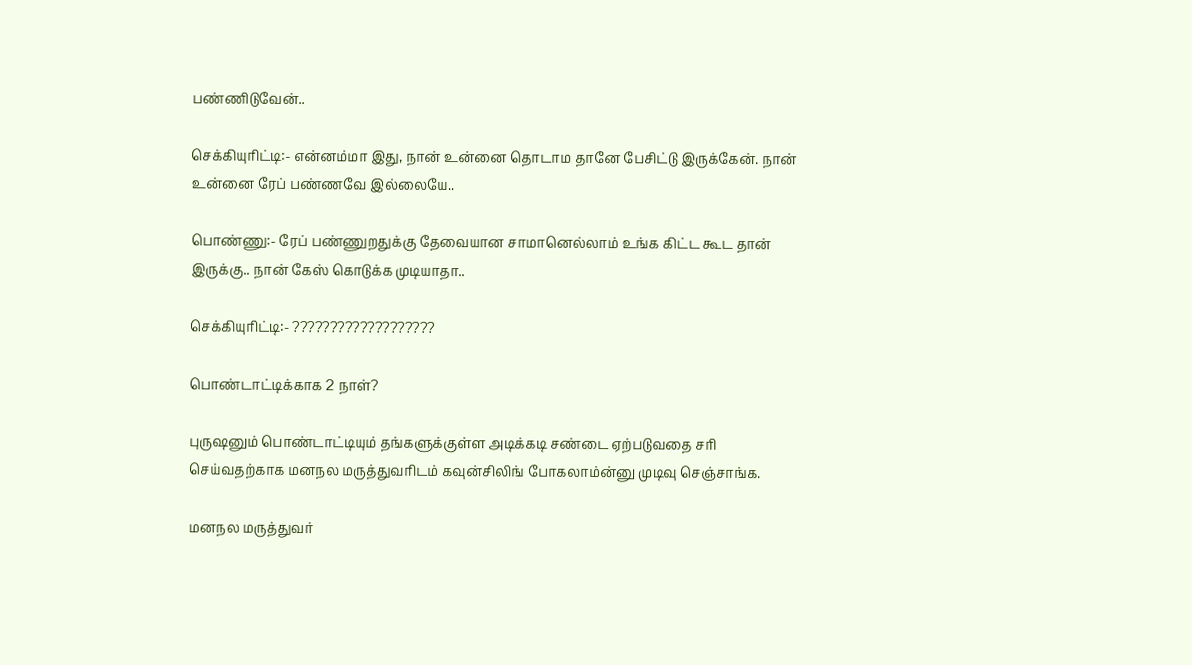பண்ணிடுவேன்..

செக்கியுரிட்டி:- என்னம்மா இது, நான் உன்னை தொடாம தானே பேசிட்டு இருக்கேன். நான் உன்னை ரேப் பண்ணவே இல்லையே..

பொண்ணு:- ரேப் பண்ணுறதுக்கு தேவையான சாமானெல்லாம் உங்க கிட்ட கூட தான் இருக்கு.. நான் கேஸ் கொடுக்க முடியாதா..

செக்கியுரிட்டி:- ???????????????????

பொண்டாட்டிக்காக 2 நாள்?

புருஷனும் பொண்டாட்டியும் தங்களுக்குள்ள அடிக்கடி சண்டை ஏற்படுவதை சரி செய்வதற்காக மனநல மருத்துவரிடம் கவுன்சிலிங் போகலாம்ன்னு முடிவு செஞ்சாங்க.

மனநல மருத்துவர்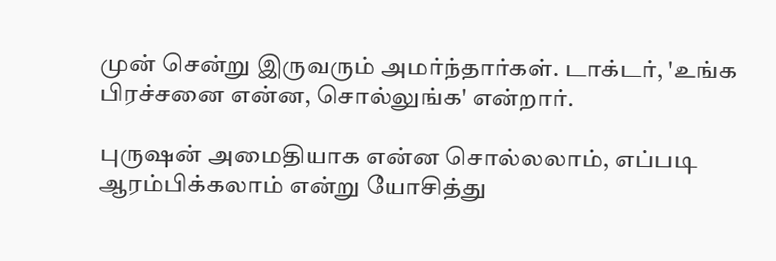முன் சென்று இருவரும் அமர்ந்தார்கள். டாக்டர், 'உங்க பிரச்சனை என்ன, சொல்லுங்க' என்றார்.

புருஷன் அமைதியாக என்ன சொல்லலாம், எப்படி ஆரம்பிக்கலாம் என்று யோசித்து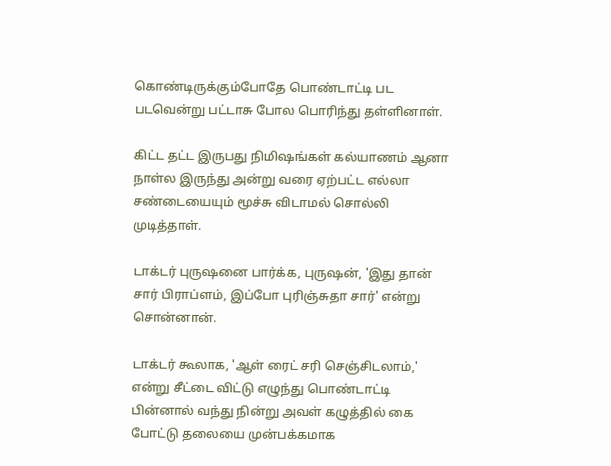கொண்டிருக்கும்போதே பொண்டாட்டி பட படவென்று பட்டாசு போல பொரிந்து தள்ளினாள்.

கிட்ட தட்ட இருபது நிமிஷங்கள் கல்யாணம் ஆனா நாள்ல இருந்து அன்று வரை ஏற்பட்ட எல்லா சண்டையையும் மூச்சு விடாமல் சொல்லி முடித்தாள்.

டாக்டர் புருஷனை பார்க்க, புருஷன், 'இது தான் சார் பிராப்ளம், இப்போ புரிஞ்சுதா சார்' என்று சொன்னான்.

டாக்டர் கூலாக, 'ஆள் ரைட் சரி செஞ்சிடலாம்,' என்று சீட்டை விட்டு எழுந்து பொண்டாட்டி பின்னால் வந்து நின்று அவள் கழுத்தில் கை போட்டு தலையை முன்பக்கமாக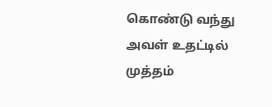கொண்டு வந்து அவள் உதட்டில் முத்தம்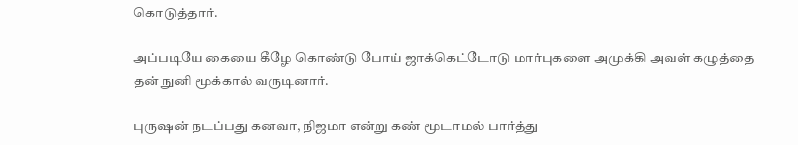கொடுத்தார்.

அப்படியே கையை கீழே கொண்டு போய் ஜாக்கெட்டோடு மார்புகளை அமுக்கி அவள் கழுத்தை தன் நுனி மூக்கால் வருடினார்.

புருஷன் நடப்பது கனவா, நிஜமா என்று கண் மூடாமல் பார்த்து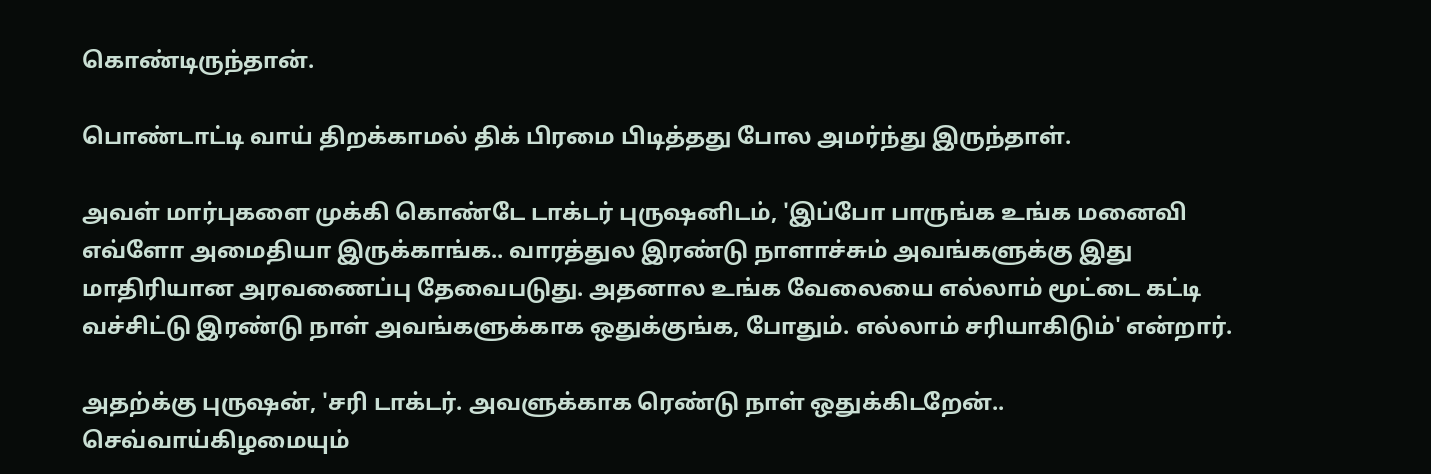கொண்டிருந்தான்.

பொண்டாட்டி வாய் திறக்காமல் திக் பிரமை பிடித்தது போல அமர்ந்து இருந்தாள்.

அவள் மார்புகளை முக்கி கொண்டே டாக்டர் புருஷனிடம், 'இப்போ பாருங்க உங்க மனைவி எவ்ளோ அமைதியா இருக்காங்க.. வாரத்துல இரண்டு நாளாச்சும் அவங்களுக்கு இது மாதிரியான அரவணைப்பு தேவைபடுது. அதனால உங்க வேலையை எல்லாம் மூட்டை கட்டி வச்சிட்டு இரண்டு நாள் அவங்களுக்காக ஒதுக்குங்க, போதும். எல்லாம் சரியாகிடும்' என்றார்.

அதற்க்கு புருஷன், 'சரி டாக்டர். அவளுக்காக ரெண்டு நாள் ஒதுக்கிடறேன்.. செவ்வாய்கிழமையும்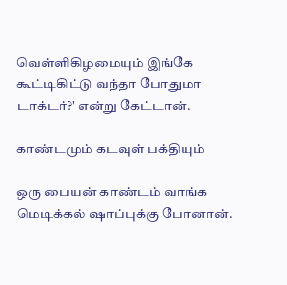வெள்ளிகிழமையும் இங்கே கூட்டிகிட்டு வந்தா போதுமா டாக்டர்?' என்று கேட்டான்.

காண்டமும் கடவுள் பக்தியும்

ஒரு பையன் காண்டம் வாங்க மெடிக்கல் ஷாப்புக்கு போனான்.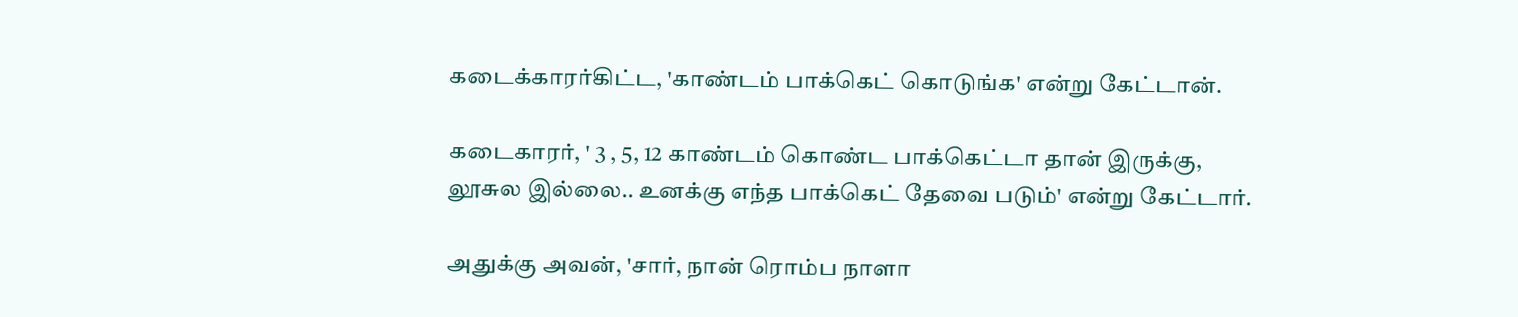கடைக்காரர்கிட்ட, 'காண்டம் பாக்கெட் கொடுங்க' என்று கேட்டான்.

கடைகாரர், ' 3 , 5, 12 காண்டம் கொண்ட பாக்கெட்டா தான் இருக்கு, லூசுல இல்லை.. உனக்கு எந்த பாக்கெட் தேவை படும்' என்று கேட்டார்.

அதுக்கு அவன், 'சார், நான் ரொம்ப நாளா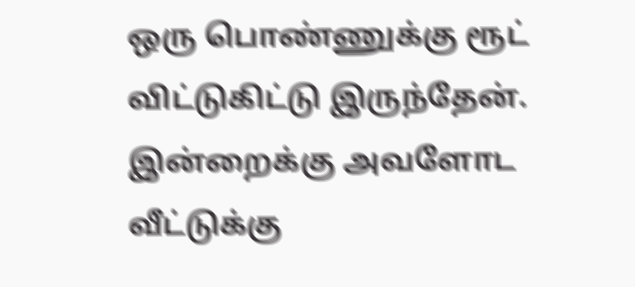ஒரு பொண்ணுக்கு ரூட் விட்டுகிட்டு இருந்தேன். இன்றைக்கு அவளோட வீட்டுக்கு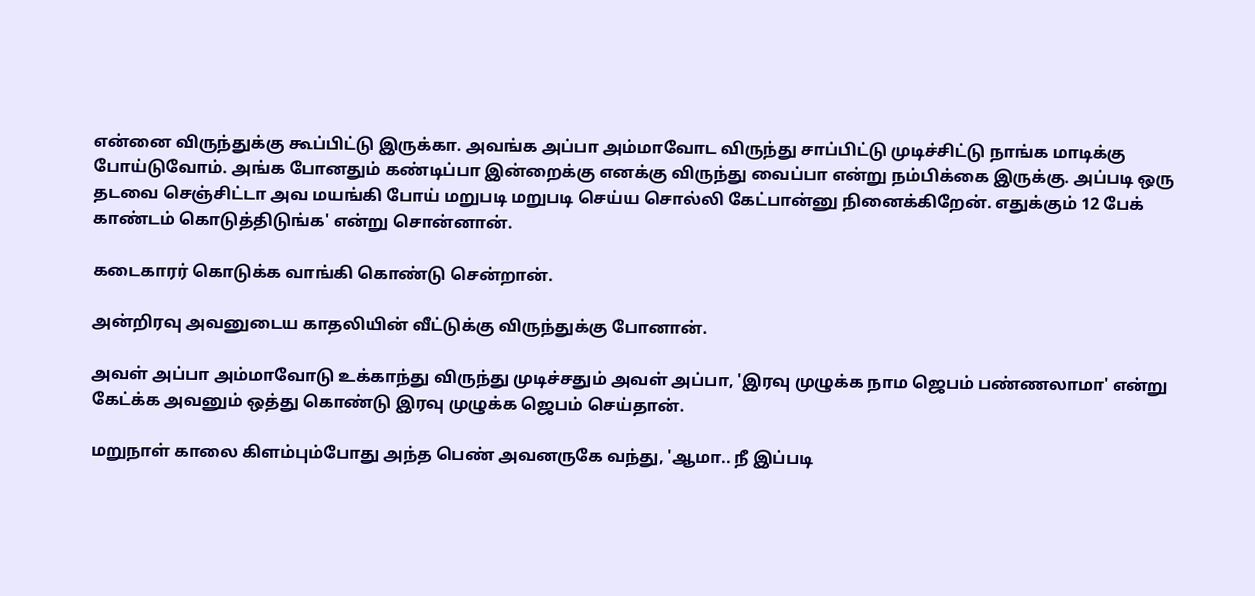என்னை விருந்துக்கு கூப்பிட்டு இருக்கா. அவங்க அப்பா அம்மாவோட விருந்து சாப்பிட்டு முடிச்சிட்டு நாங்க மாடிக்கு போய்டுவோம். அங்க போனதும் கண்டிப்பா இன்றைக்கு எனக்கு விருந்து வைப்பா என்று நம்பிக்கை இருக்கு. அப்படி ஒரு தடவை செஞ்சிட்டா அவ மயங்கி போய் மறுபடி மறுபடி செய்ய சொல்லி கேட்பான்னு நினைக்கிறேன். எதுக்கும் 12 பேக் காண்டம் கொடுத்திடுங்க' என்று சொன்னான்.

கடைகாரர் கொடுக்க வாங்கி கொண்டு சென்றான்.

அன்றிரவு அவனுடைய காதலியின் வீட்டுக்கு விருந்துக்கு போனான்.

அவள் அப்பா அம்மாவோடு உக்காந்து விருந்து முடிச்சதும் அவள் அப்பா, 'இரவு முழுக்க நாம ஜெபம் பண்ணலாமா' என்று கேட்க்க அவனும் ஒத்து கொண்டு இரவு முழுக்க ஜெபம் செய்தான்.

மறுநாள் காலை கிளம்பும்போது அந்த பெண் அவனருகே வந்து, 'ஆமா.. நீ இப்படி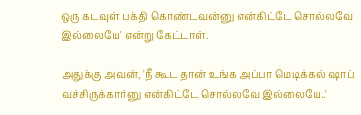ஒரு கடவுள் பக்தி கொண்டவன்னு என்கிட்டே சொல்லவே இல்லையே' என்று கேட்டாள்.

அதுக்கு அவன், 'நீ கூட தான் உங்க அப்பா மெடிக்கல் ஷாப் வச்சிருக்கார்னு என்கிட்டே சொல்லவே இல்லையே..'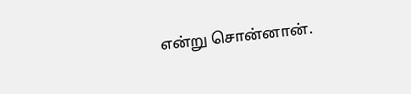என்று சொன்னான்.